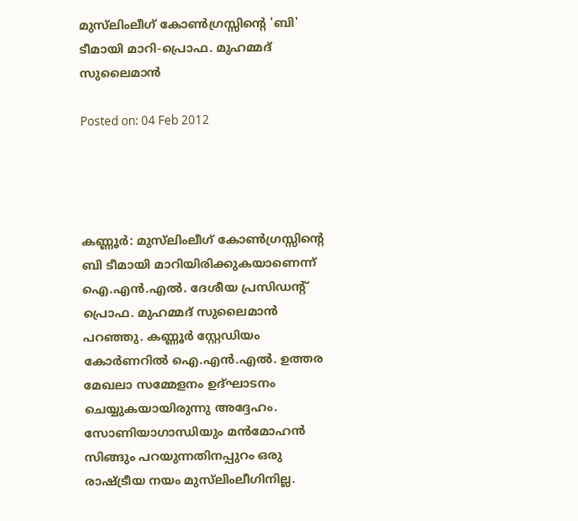മുസ്‌ലിംലീഗ് കോണ്‍ഗ്രസ്സിന്റെ 'ബി' ടീമായി മാറി-പ്രൊഫ. മുഹമ്മദ് സുലൈമാന്‍

Posted on: 04 Feb 2012




കണ്ണൂര്‍: മുസ്‌ലിംലീഗ് കോണ്‍ഗ്രസ്സിന്റെ ബി ടീമായി മാറിയിരിക്കുകയാണെന്ന് ഐ.എന്‍.എല്‍. ദേശീയ പ്രസിഡന്റ് പ്രൊഫ. മുഹമ്മദ് സുലൈമാന്‍ പറഞ്ഞു. കണ്ണൂര്‍ സ്റ്റേഡിയം കോര്‍ണറില്‍ ഐ.എന്‍.എല്‍. ഉത്തര മേഖലാ സമ്മേളനം ഉദ്ഘാടനം ചെയ്യുകയായിരുന്നു അദ്ദേഹം. സോണിയാഗാന്ധിയും മന്‍മോഹന്‍ സിങ്ങും പറയുന്നതിനപ്പുറം ഒരു രാഷ്ട്രീയ നയം മുസ്‌ലിംലീഗിനില്ല.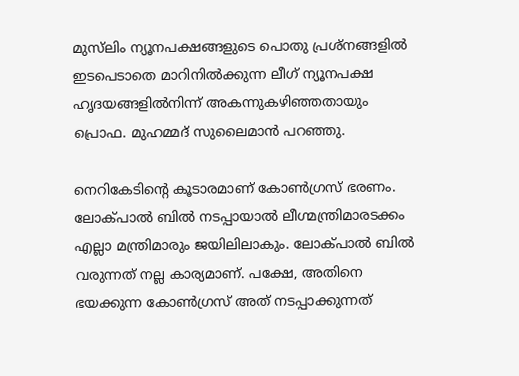മുസ്‌ലിം ന്യൂനപക്ഷങ്ങളുടെ പൊതു പ്രശ്‌നങ്ങളില്‍ ഇടപെടാതെ മാറിനില്‍ക്കുന്ന ലീഗ് ന്യൂനപക്ഷ ഹൃദയങ്ങളില്‍നിന്ന് അകന്നുകഴിഞ്ഞതായും പ്രൊഫ. മുഹമ്മദ് സുലൈമാന്‍ പറഞ്ഞു.

നെറികേടിന്റെ കൂടാരമാണ് കോണ്‍ഗ്രസ് ഭരണം. ലോക്പാല്‍ ബില്‍ നടപ്പായാല്‍ ലീഗ്മന്ത്രിമാരടക്കം എല്ലാ മന്ത്രിമാരും ജയിലിലാകും. ലോക്പാല്‍ ബില്‍ വരുന്നത് നല്ല കാര്യമാണ്. പക്ഷേ, അതിനെ ഭയക്കുന്ന കോണ്‍ഗ്രസ് അത് നടപ്പാക്കുന്നത്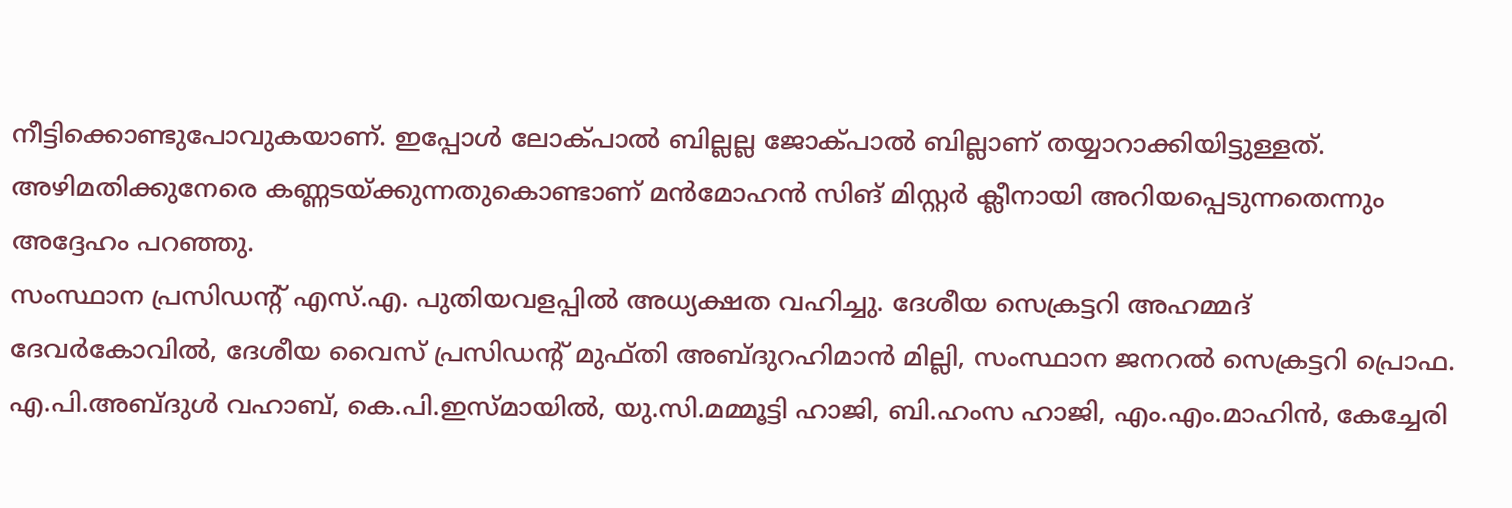നീട്ടിക്കൊണ്ടുപോവുകയാണ്. ഇപ്പോള്‍ ലോക്പാല്‍ ബില്ലല്ല ജോക്പാല്‍ ബില്ലാണ് തയ്യാറാക്കിയിട്ടുള്ളത്. അഴിമതിക്കുനേരെ കണ്ണടയ്ക്കുന്നതുകൊണ്ടാണ് മന്‍മോഹന്‍ സിങ് മിസ്റ്റര്‍ ക്ലീനായി അറിയപ്പെടുന്നതെന്നും അദ്ദേഹം പറഞ്ഞു.
സംസ്ഥാന പ്രസിഡന്റ് എസ്.എ. പുതിയവളപ്പില്‍ അധ്യക്ഷത വഹിച്ചു. ദേശീയ സെക്രട്ടറി അഹമ്മദ് ദേവര്‍കോവില്‍, ദേശീയ വൈസ് പ്രസിഡന്റ് മുഫ്തി അബ്ദുറഹിമാന്‍ മില്ലി, സംസ്ഥാന ജനറല്‍ സെക്രട്ടറി പ്രൊഫ. എ.പി.അബ്ദുള്‍ വഹാബ്, കെ.പി.ഇസ്മായില്‍, യു.സി.മമ്മൂട്ടി ഹാജി, ബി.ഹംസ ഹാജി, എം.എം.മാഹിന്‍, കേച്ചേരി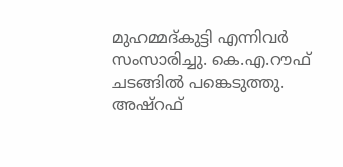മുഹമ്മദ്കുട്ടി എന്നിവര്‍ സംസാരിച്ചു. കെ.എ.റൗഫ് ചടങ്ങില്‍ പങ്കെടുത്തു. അഷ്‌റഫ്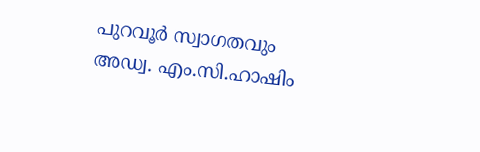പുറവൂര്‍ സ്വാഗതവും അഡ്വ. എം.സി.ഹാഷിം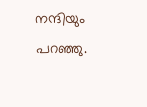നന്ദിയും പറഞ്ഞു.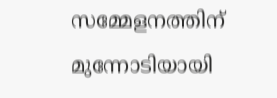സമ്മേളനത്തിന് മുന്നോടിയായി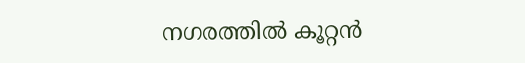നഗരത്തില്‍ കൂറ്റന്‍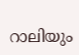റാലിയും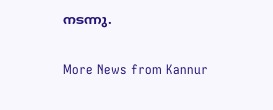നടന്നു.

More News from Kannur